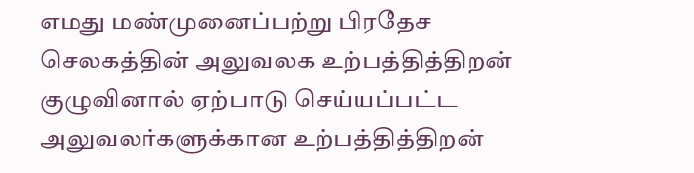எமது மண்முனைப்பற்று பிரதேச செலகத்தின் அலுவலக உற்பத்தித்திறன் குழுவினால் ஏற்பாடு செய்யப்பட்ட அலுவலர்களுக்கான உற்பத்தித்திறன்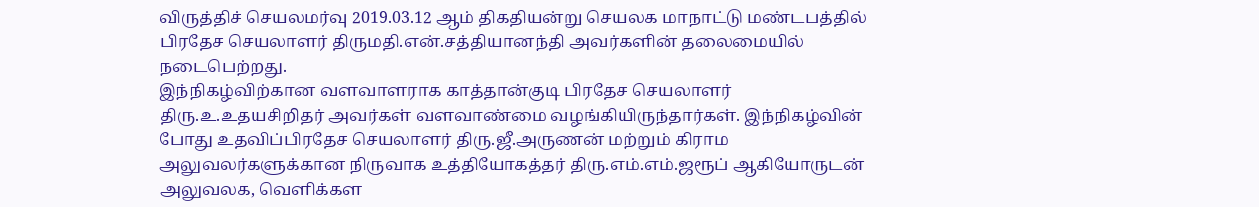விருத்திச் செயலமர்வு 2019.03.12 ஆம் திகதியன்று செயலக மாநாட்டு மண்டபத்தில் பிரதேச செயலாளர் திருமதி.என்.சத்தியானந்தி அவர்களின் தலைமையில் நடைபெற்றது.
இந்நிகழ்விற்கான வளவாளராக காத்தான்குடி பிரதேச செயலாளர் திரு.உ.உதயசிறிதர் அவர்கள் வளவாண்மை வழங்கியிருந்தார்கள். இந்நிகழ்வின் போது உதவிப்பிரதேச செயலாளர் திரு.ஜீ.அருணன் மற்றும் கிராம அலுவலர்களுக்கான நிருவாக உத்தியோகத்தர் திரு.எம்.எம்.ஜரூப் ஆகியோருடன் அலுவலக, வெளிக்கள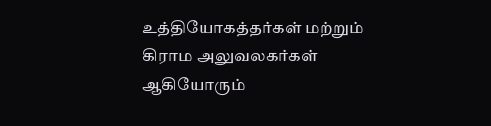உத்தியோகத்தர்கள் மற்றும் கிராம அலுவலகர்கள் ஆகியோரும்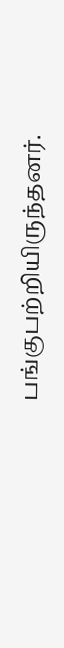பங்குபற்றியிருந்தனர்.